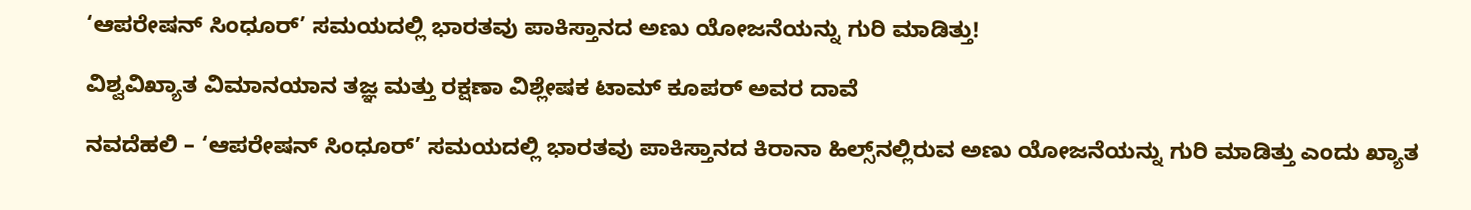‘ಆಪರೇಷನ್ ಸಿಂಧೂರ್’ ಸಮಯದಲ್ಲಿ ಭಾರತವು ಪಾಕಿಸ್ತಾನದ ಅಣು ಯೋಜನೆಯನ್ನು ಗುರಿ ಮಾಡಿತ್ತು!

ವಿಶ್ವವಿಖ್ಯಾತ ವಿಮಾನಯಾನ ತಜ್ಞ ಮತ್ತು ರಕ್ಷಣಾ ವಿಶ್ಲೇಷಕ ಟಾಮ್ ಕೂಪರ್ ಅವರ ದಾವೆ

ನವದೆಹಲಿ – ‘ಆಪರೇಷನ್ ಸಿಂಧೂರ್’ ಸಮಯದಲ್ಲಿ ಭಾರತವು ಪಾಕಿಸ್ತಾನದ ಕಿರಾನಾ ಹಿಲ್ಸ್‌ನಲ್ಲಿರುವ ಅಣು ಯೋಜನೆಯನ್ನು ಗುರಿ ಮಾಡಿತ್ತು ಎಂದು ಖ್ಯಾತ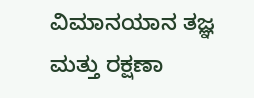ವಿಮಾನಯಾನ ತಜ್ಞ ಮತ್ತು ರಕ್ಷಣಾ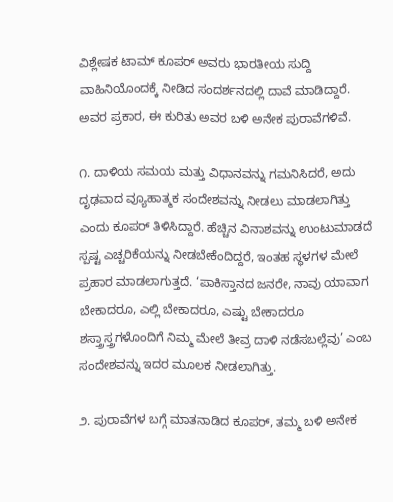ವಿಶ್ಲೇಷಕ ಟಾಮ್ ಕೂಪರ್ ಅವರು ಭಾರತೀಯ ಸುದ್ದಿ ವಾಹಿನಿಯೊಂದಕ್ಕೆ ನೀಡಿದ ಸಂದರ್ಶನದಲ್ಲಿ ದಾವೆ ಮಾಡಿದ್ದಾರೆ. ಅವರ ಪ್ರಕಾರ, ಈ ಕುರಿತು ಅವರ ಬಳಿ ಅನೇಕ ಪುರಾವೆಗಳಿವೆ.

೧. ದಾಳಿಯ ಸಮಯ ಮತ್ತು ವಿಧಾನವನ್ನು ಗಮನಿಸಿದರೆ, ಅದು ದೃಢವಾದ ವ್ಯೂಹಾತ್ಮಕ ಸಂದೇಶವನ್ನು ನೀಡಲು ಮಾಡಲಾಗಿತ್ತು ಎಂದು ಕೂಪರ್ ತಿಳಿಸಿದ್ದಾರೆ. ಹೆಚ್ಚಿನ ವಿನಾಶವನ್ನು ಉಂಟುಮಾಡದೆ ಸ್ಪಷ್ಟ ಎಚ್ಚರಿಕೆಯನ್ನು ನೀಡಬೇಕೆಂದಿದ್ದರೆ, ಇಂತಹ ಸ್ಥಳಗಳ ಮೇಲೆ ಪ್ರಹಾರ ಮಾಡಲಾಗುತ್ತದೆ. ‘ಪಾಕಿಸ್ತಾನದ ಜನರೇ, ನಾವು ಯಾವಾಗ ಬೇಕಾದರೂ, ಎಲ್ಲಿ ಬೇಕಾದರೂ, ಎಷ್ಟು ಬೇಕಾದರೂ ಶಸ್ತ್ರಾಸ್ತ್ರಗಳೊಂದಿಗೆ ನಿಮ್ಮ ಮೇಲೆ ತೀವ್ರ ದಾಳಿ ನಡೆಸಬಲ್ಲೆವು’ ಎಂಬ ಸಂದೇಶವನ್ನು ಇದರ ಮೂಲಕ ನೀಡಲಾಗಿತ್ತು.

೨. ಪುರಾವೆಗಳ ಬಗ್ಗೆ ಮಾತನಾಡಿದ ಕೂಪರ್, ತಮ್ಮ ಬಳಿ ಅನೇಕ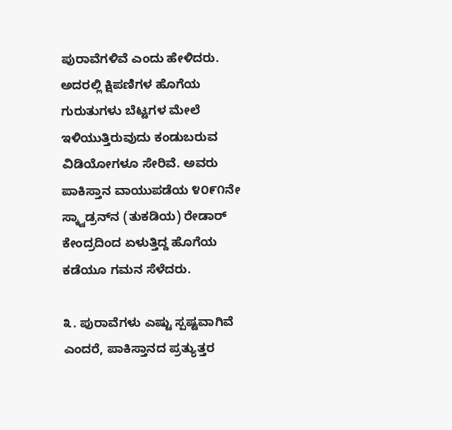ಪುರಾವೆಗಳಿವೆ ಎಂದು ಹೇಳಿದರು. ಅದರಲ್ಲಿ ಕ್ಷಿಪಣಿಗಳ ಹೊಗೆಯ ಗುರುತುಗಳು ಬೆಟ್ಟಗಳ ಮೇಲೆ ಇಳಿಯುತ್ತಿರುವುದು ಕಂಡುಬರುವ ವಿಡಿಯೋಗಳೂ ಸೇರಿವೆ. ಅವರು ಪಾಕಿಸ್ತಾನ ವಾಯುಪಡೆಯ ೪೦೯೧ನೇ ಸ್ಕ್ವಾಡ್ರನ್‌ನ (ತುಕಡಿಯ) ರೇಡಾರ್ ಕೇಂದ್ರದಿಂದ ಏಳುತ್ತಿದ್ದ ಹೊಗೆಯ ಕಡೆಯೂ ಗಮನ ಸೆಳೆದರು.

೩. ಪುರಾವೆಗಳು ಎಷ್ಟು ಸ್ಪಷ್ಟವಾಗಿವೆ ಎಂದರೆ, ಪಾಕಿಸ್ತಾನದ ಪ್ರತ್ಯುತ್ತರ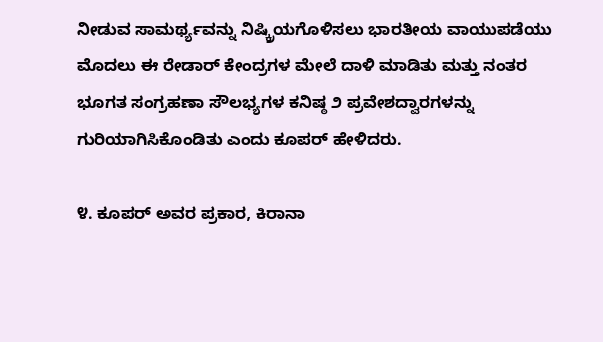ನೀಡುವ ಸಾಮರ್ಥ್ಯವನ್ನು ನಿಷ್ಕ್ರಿಯಗೊಳಿಸಲು ಭಾರತೀಯ ವಾಯುಪಡೆಯು ಮೊದಲು ಈ ರೇಡಾರ್ ಕೇಂದ್ರಗಳ ಮೇಲೆ ದಾಳಿ ಮಾಡಿತು ಮತ್ತು ನಂತರ ಭೂಗತ ಸಂಗ್ರಹಣಾ ಸೌಲಭ್ಯಗಳ ಕನಿಷ್ಠ ೨ ಪ್ರವೇಶದ್ವಾರಗಳನ್ನು ಗುರಿಯಾಗಿಸಿಕೊಂಡಿತು ಎಂದು ಕೂಪರ್ ಹೇಳಿದರು.

೪. ಕೂಪರ್ ಅವರ ಪ್ರಕಾರ, ಕಿರಾನಾ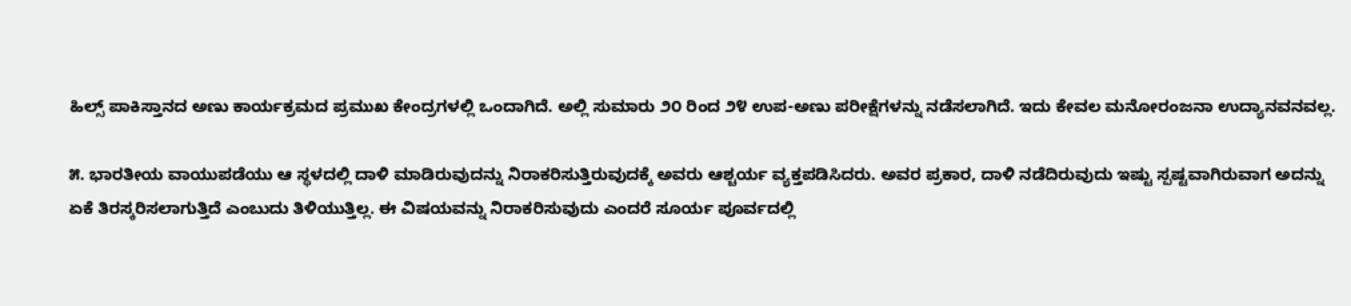ಹಿಲ್ಸ್ ಪಾಕಿಸ್ತಾನದ ಅಣು ಕಾರ್ಯಕ್ರಮದ ಪ್ರಮುಖ ಕೇಂದ್ರಗಳಲ್ಲಿ ಒಂದಾಗಿದೆ. ಅಲ್ಲಿ ಸುಮಾರು ೨೦ ರಿಂದ ೨೪ ಉಪ-ಅಣು ಪರೀಕ್ಷೆಗಳನ್ನು ನಡೆಸಲಾಗಿದೆ. ಇದು ಕೇವಲ ಮನೋರಂಜನಾ ಉದ್ಯಾನವನವಲ್ಲ.

೫. ಭಾರತೀಯ ವಾಯುಪಡೆಯು ಆ ಸ್ಥಳದಲ್ಲಿ ದಾಳಿ ಮಾಡಿರುವುದನ್ನು ನಿರಾಕರಿಸುತ್ತಿರುವುದಕ್ಕೆ ಅವರು ಆಶ್ಚರ್ಯ ವ್ಯಕ್ತಪಡಿಸಿದರು. ಅವರ ಪ್ರಕಾರ, ದಾಳಿ ನಡೆದಿರುವುದು ಇಷ್ಟು ಸ್ಪಷ್ಟವಾಗಿರುವಾಗ ಅದನ್ನು ಏಕೆ ತಿರಸ್ಕರಿಸಲಾಗುತ್ತಿದೆ ಎಂಬುದು ತಿಳಿಯುತ್ತಿಲ್ಲ. ಈ ವಿಷಯವನ್ನು ನಿರಾಕರಿಸುವುದು ಎಂದರೆ ಸೂರ್ಯ ಪೂರ್ವದಲ್ಲಿ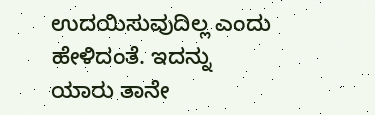ಉದಯಿಸುವುದಿಲ್ಲ ಎಂದು ಹೇಳಿದಂತೆ. ಇದನ್ನು ಯಾರು ತಾನೇ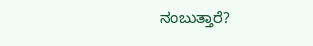ನಂಬುತ್ತಾರೆ?